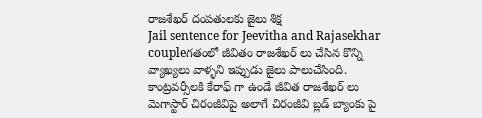రాజశేఖర్ దంపతులకు జైలు శిక్ష
Jail sentence for Jeevitha and Rajasekhar coupleగతంలో జీవితం రాజశేఖర్ లు చేసిన కొన్ని వ్యాఖ్యలు వాళ్ళని ఇప్పుడు జైలు పాలుచేసింది. కాంట్రవర్సీలకి కేరాఫ్ గా ఉండే జీవిత రాజశేఖర్ లు మెగాస్టార్ చిరంజీవిపై అలాగే చిరంజీవి బ్లడ్ బ్యాంకు పై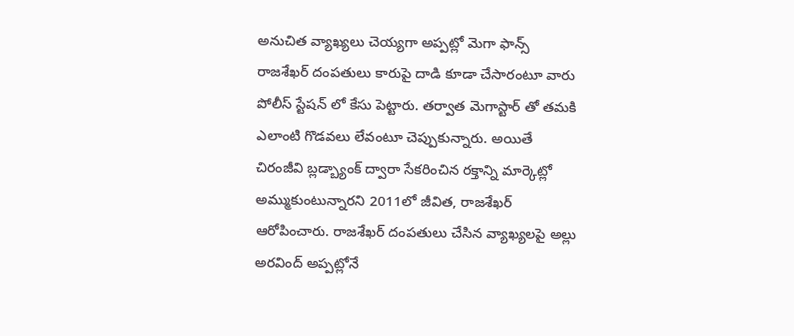అనుచిత వ్యాఖ్యలు చెయ్యగా అప్పట్లో మెగా ఫాన్స్ రాజశేఖర్ దంపతులు కారుపై దాడి కూడా చేసారంటూ వారు పోలీస్ స్టేషన్ లో కేసు పెట్టారు. తర్వాత మెగాస్టార్ తో తమకి ఎలాంటి గొడవలు లేవంటూ చెప్పుకున్నారు. అయితే చిరంజీవి బ్లడ్బ్యాంక్ ద్వారా సేకరించిన రక్తాన్ని మార్కెట్లో అమ్ముకుంటున్నారని 2011లో జీవిత, రాజశేఖర్ ఆరోపించారు. రాజశేఖర్ దంపతులు చేసిన వ్యాఖ్యలపై అల్లు అరవింద్ అప్పట్లోనే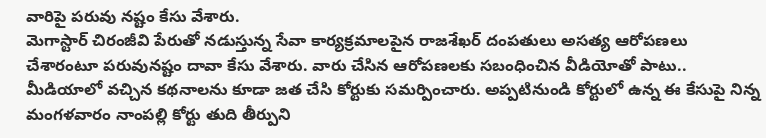వారిపై పరువు నష్టం కేసు వేశారు.
మెగాస్టార్ చిరంజీవి పేరుతో నడుస్తున్న సేవా కార్యక్రమాలపైన రాజశేఖర్ దంపతులు అసత్య ఆరోపణలు చేశారంటూ పరువునష్టం దావా కేసు వేశారు. వారు చేసిన ఆరోపణలకు సబంధించిన వీడియోతో పాటు.. మీడియాలో వచ్చిన కథనాలను కూడా జత చేసి కోర్టుకు సమర్పించారు. అప్పటినుండి కోర్టులో ఉన్న ఈ కేసుపై నిన్న మంగళవారం నాంపల్లి కోర్టు తుది తీర్పుని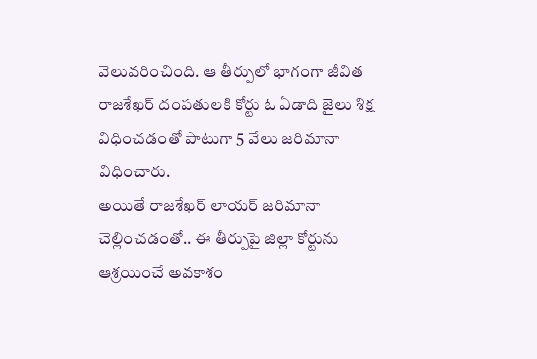వెలువరించింది. ఆ తీర్పులో భాగంగా జీవిత రాజశేఖర్ దంపతులకి కోర్టు ఓ ఏడాది జైలు శిక్ష విధించడంతో పాటుగా 5 వేలు జరిమానా విధించారు.
అయితే రాజశేఖర్ లాయర్ జరిమానా చెల్లించడంతో.. ఈ తీర్పుపై జిల్లా కోర్టును ఆశ్రయించే అవకాశం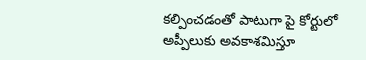కల్పించడంతో పాటుగా పై కోర్టులో అప్పీలుకు అవకాశమిస్తూ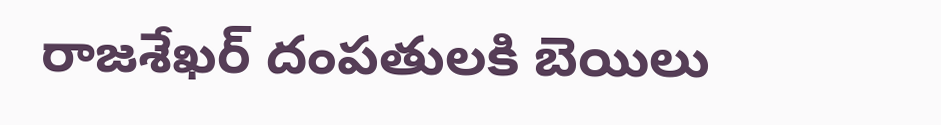రాజశేఖర్ దంపతులకి బెయిలు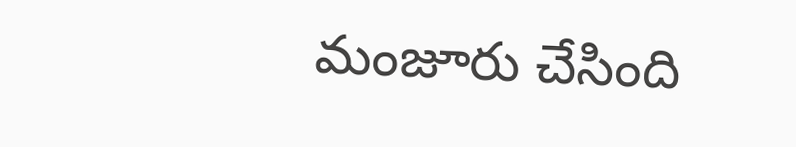మంజూరు చేసింది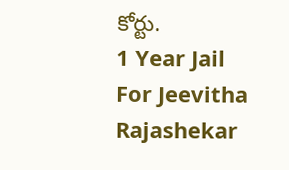కోర్టు.
1 Year Jail For Jeevitha Rajashekar